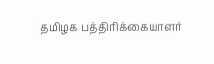தமிழக பத்திரிக்கையாளர்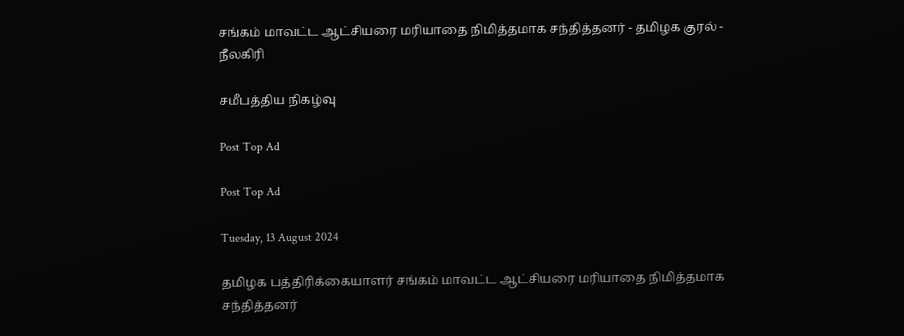சங்கம் மாவட்ட ஆட்சியரை மரியாதை நிமித்தமாக சந்தித்தனர் - தமிழக குரல் - நீலகிரி

சமீபத்திய நிகழ்வு

Post Top Ad

Post Top Ad

Tuesday, 13 August 2024

தமிழக பத்திரிக்கையாளர் சங்கம் மாவட்ட ஆட்சியரை மரியாதை நிமித்தமாக சந்தித்தனர்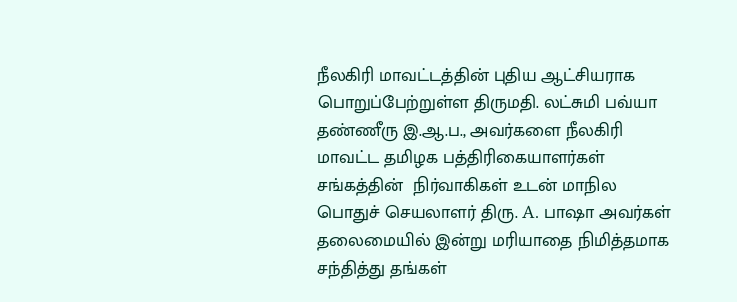நீலகிரி மாவட்டத்தின் புதிய ஆட்சியராக பொறுப்பேற்றுள்ள திருமதி. லட்சுமி பவ்யா தண்ணீரு இ.ஆ.ப., அவர்களை நீலகிரி மாவட்ட தமிழக பத்திரிகையாளர்கள் சங்கத்தின்  நிர்வாகிகள் உடன் மாநில பொதுச் செயலாளர் திரு. A. பாஷா அவர்கள் தலைமையில் இன்று மரியாதை நிமித்தமாக சந்தித்து தங்கள்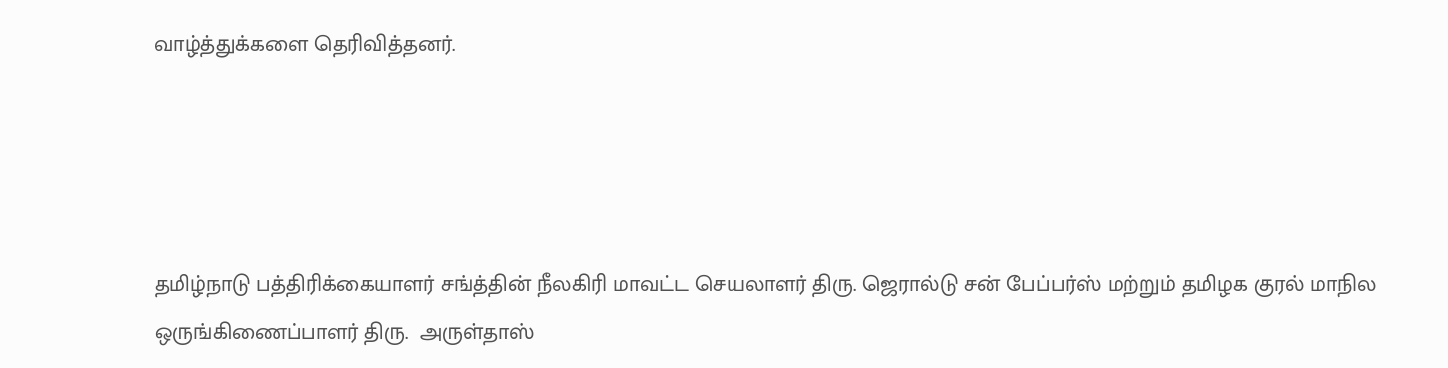வாழ்த்துக்களை தெரிவித்தனர்.




தமிழ்நாடு பத்திரிக்கையாளர் சங்த்தின் நீலகிரி மாவட்ட செயலாளர் திரு. ஜெரால்டு சன் பேப்பர்ஸ் மற்றும் தமிழக குரல் மாநில ஒருங்கிணைப்பாளர் திரு.  அருள்தாஸ்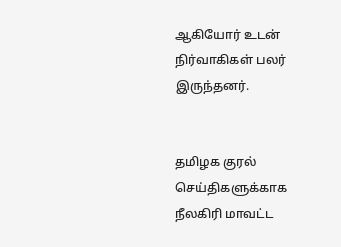ஆகியோர் உடன் நிர்வாகிகள் பலர் இருந்தனர்.


தமிழக குரல் செய்திகளுக்காக நீலகிரி மாவட்ட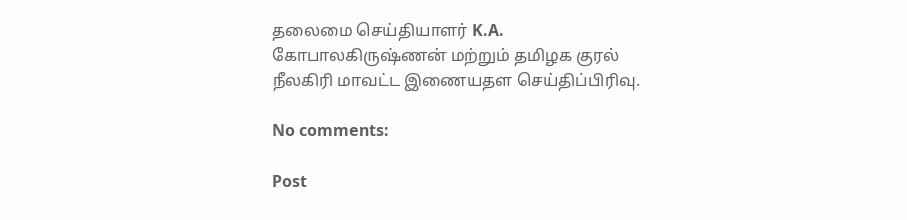தலைமை செய்தியாளர் K.A.  கோபாலகிருஷ்ணன் மற்றும் தமிழக குரல் நீலகிரி மாவட்ட இணையதள செய்திப்பிரிவு.

No comments:

Post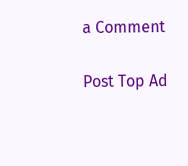a Comment

Post Top Ad